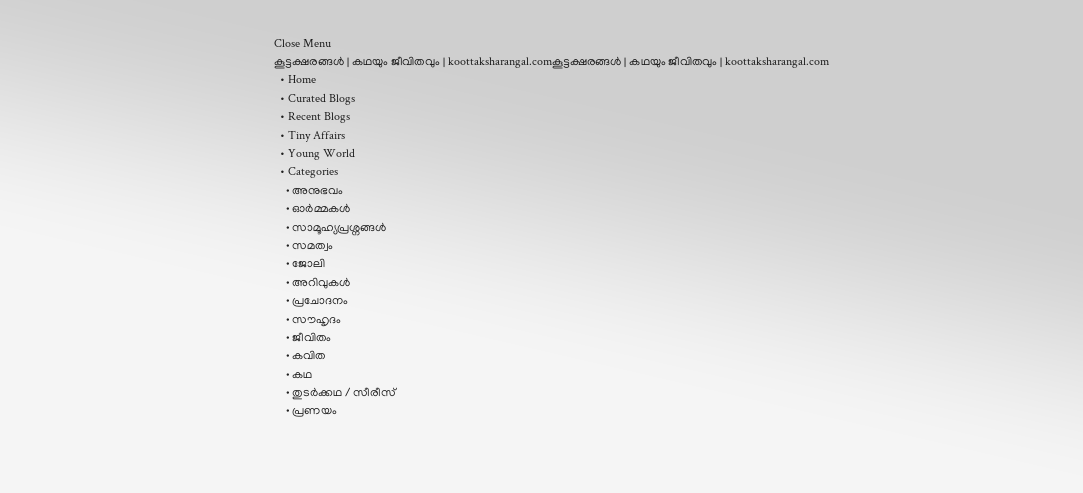Close Menu
കൂട്ടക്ഷരങ്ങൾ | കഥയും ജീവിതവും | koottaksharangal.comകൂട്ടക്ഷരങ്ങൾ | കഥയും ജീവിതവും | koottaksharangal.com
  • Home
  • Curated Blogs
  • Recent Blogs
  • Tiny Affairs
  • Young World
  • Categories
    • അനുഭവം
    • ഓർമ്മകൾ
    • സാമൂഹ്യപ്രശ്നങ്ങൾ
    • സമത്വം
    • ജോലി
    • അറിവുകൾ
    • പ്രചോദനം
    • സൗഹൃദം
    • ജീവിതം
    • കവിത
    • കഥ
    • തുടർക്കഥ / സീരീസ്
    • പ്രണയം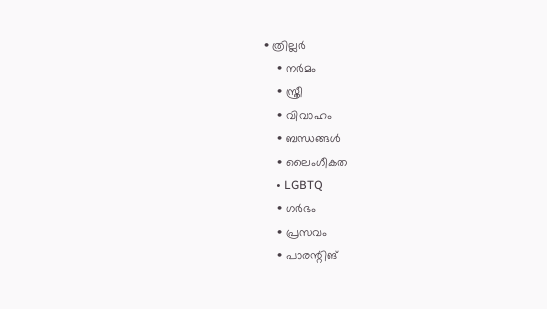• ത്രില്ലർ
    • നര്‍മം
    • സ്ത്രീ
    • വിവാഹം
    • ബന്ധങ്ങൾ
    • ലൈംഗീകത
    • LGBTQ
    • ഗർഭം
    • പ്രസവം
    • പാരന്റിങ്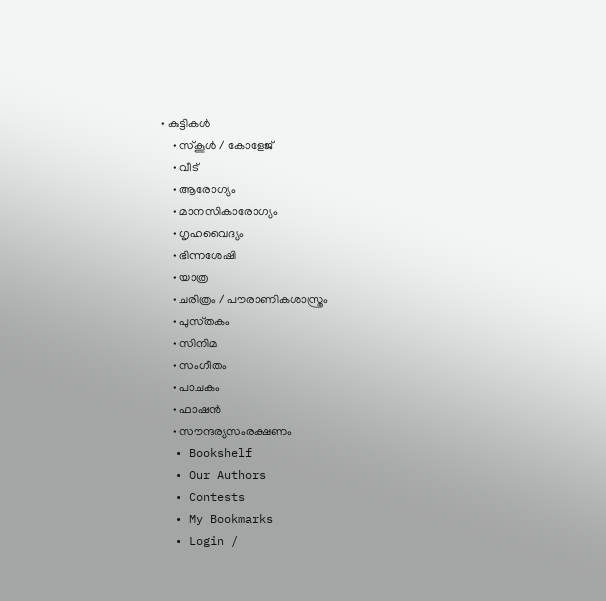• കുട്ടികൾ
    • സ്‌കൂൾ / കോളേജ്
    • വീട്
    • ആരോഗ്യം
    • മാനസികാരോഗ്യം
    • ഗൃഹവൈദ്യം
    • ഭിന്നശേഷി
    • യാത്ര
    • ചരിത്രം / പൗരാണികശാസ്ത്രം
    • പുസ്‌തകം
    • സിനിമ
    • സംഗീതം
    • പാചകം
    • ഫാഷൻ
    • സൗന്ദര്യസംരക്ഷണം
  • Bookshelf
  • Our Authors
  • Contests
  • My Bookmarks
  • Login /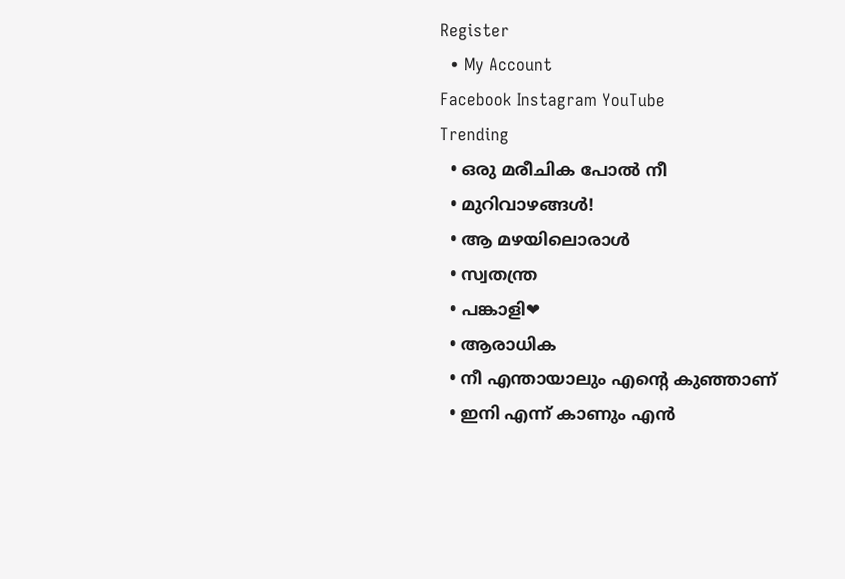Register
  • My Account
Facebook Instagram YouTube
Trending
  • ഒരു മരീചിക പോൽ നീ
  • മുറിവാഴങ്ങൾ!
  • ആ മഴയിലൊരാൾ
  • സ്വതന്ത്ര
  • പങ്കാളി❤
  • ആരാധിക
  • നീ എന്തായാലും എന്റെ കുഞ്ഞാണ്
  • ഇനി എന്ന് കാണും എൻ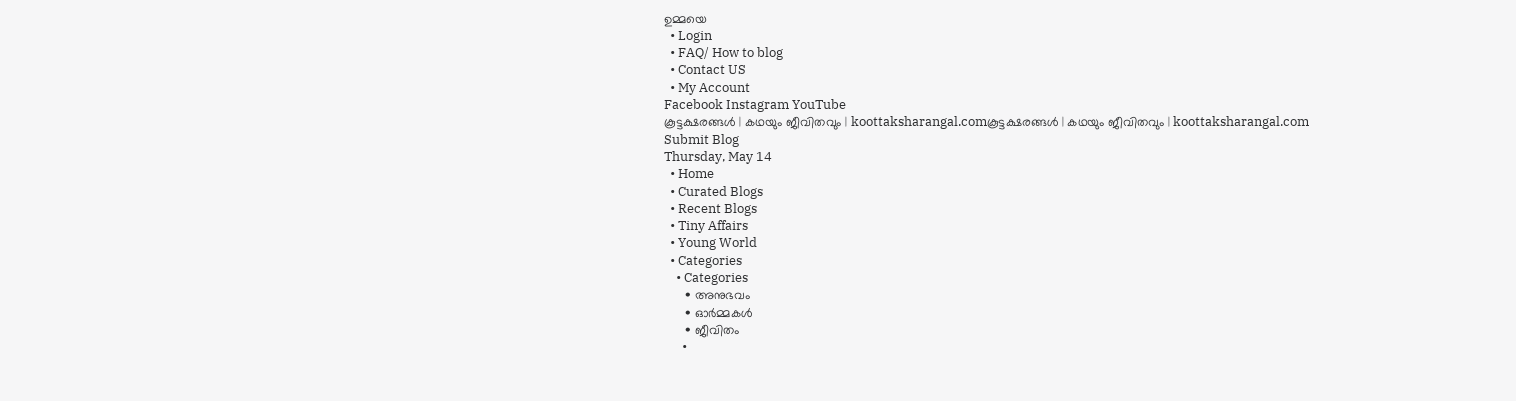ഉമ്മയെ
  • Login
  • FAQ/ How to blog
  • Contact US
  • My Account
Facebook Instagram YouTube
കൂട്ടക്ഷരങ്ങൾ | കഥയും ജീവിതവും | koottaksharangal.comകൂട്ടക്ഷരങ്ങൾ | കഥയും ജീവിതവും | koottaksharangal.com
Submit Blog
Thursday, May 14
  • Home
  • Curated Blogs
  • Recent Blogs
  • Tiny Affairs
  • Young World
  • Categories
    • Categories
      • അനുഭവം
      • ഓർമ്മകൾ
      • ജീവിതം
      •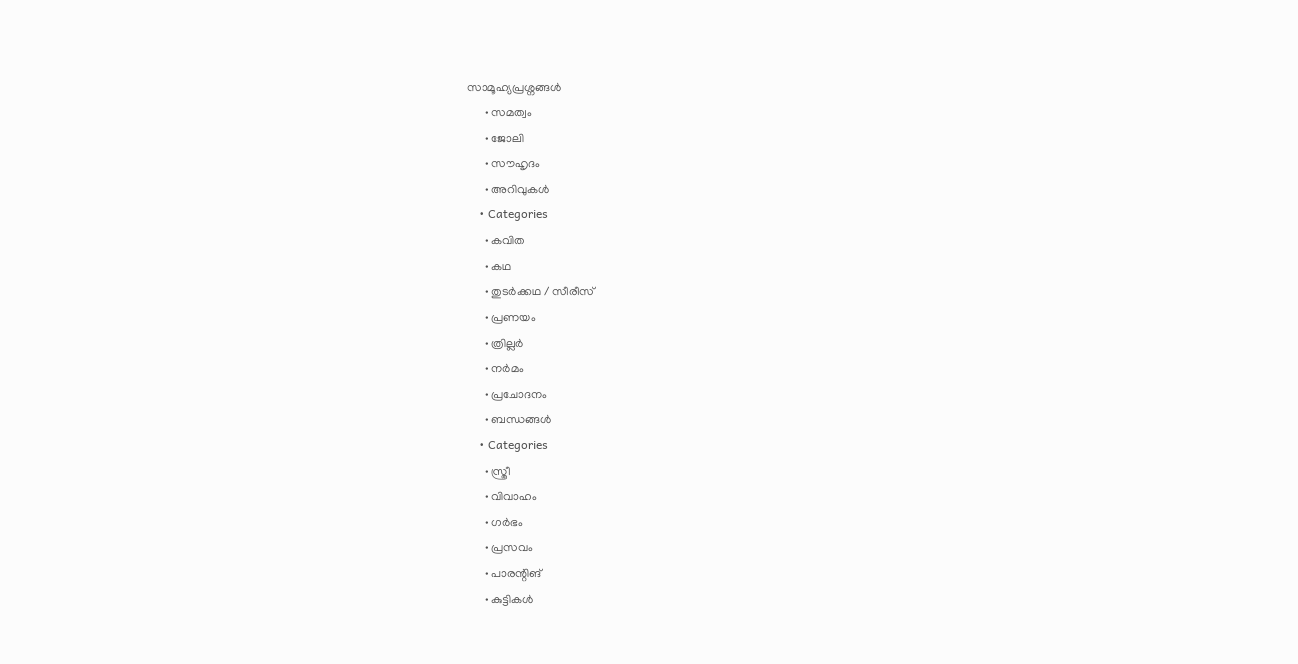സാമൂഹ്യപ്രശ്നങ്ങൾ
      • സമത്വം
      • ജോലി
      • സൗഹൃദം
      • അറിവുകൾ
    • Categories
      • കവിത
      • കഥ
      • തുടർക്കഥ / സീരീസ്
      • പ്രണയം
      • ത്രില്ലർ
      • നര്‍മം
      • പ്രചോദനം
      • ബന്ധങ്ങൾ
    • Categories
      • സ്ത്രീ
      • വിവാഹം
      • ഗർഭം
      • പ്രസവം
      • പാരന്റിങ്
      • കുട്ടികൾ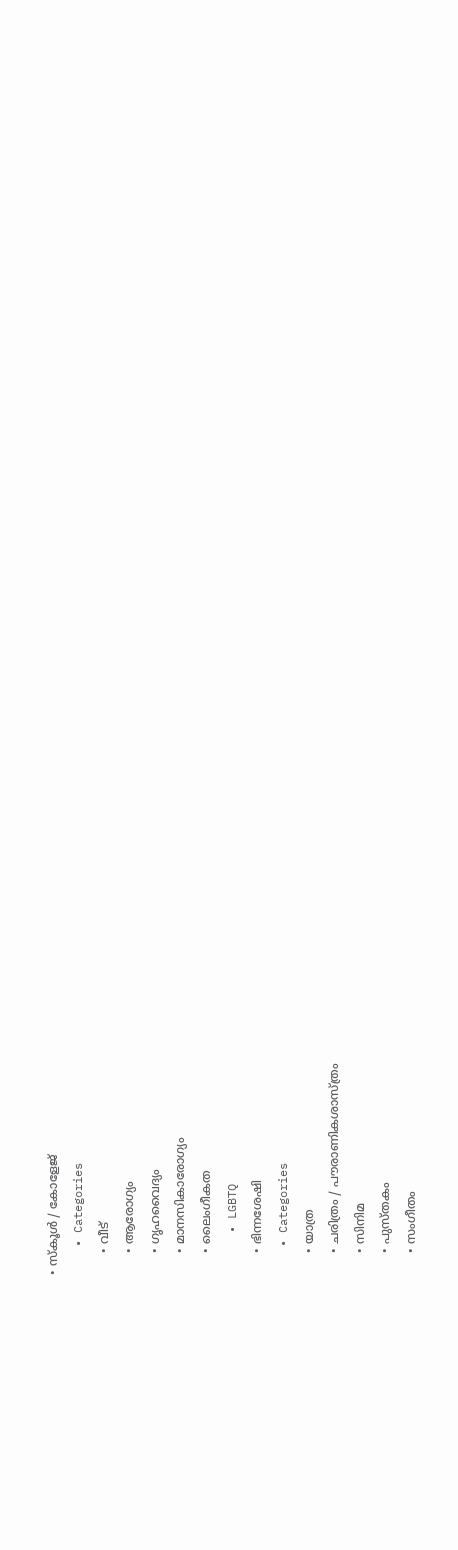• സ്‌കൂൾ / കോളേജ്
    • Categories
      • വീട്
      • ആരോഗ്യം
      • ഗൃഹവൈദ്യം
      • മാനസികാരോഗ്യം
      • ലൈംഗീകത
      • LGBTQ
      • ഭിന്നശേഷി
    • Categories
      • യാത്ര
      • ചരിത്രം / പൗരാണികശാസ്ത്രം
      • സിനിമ
      • പുസ്‌തകം
      • സംഗീതം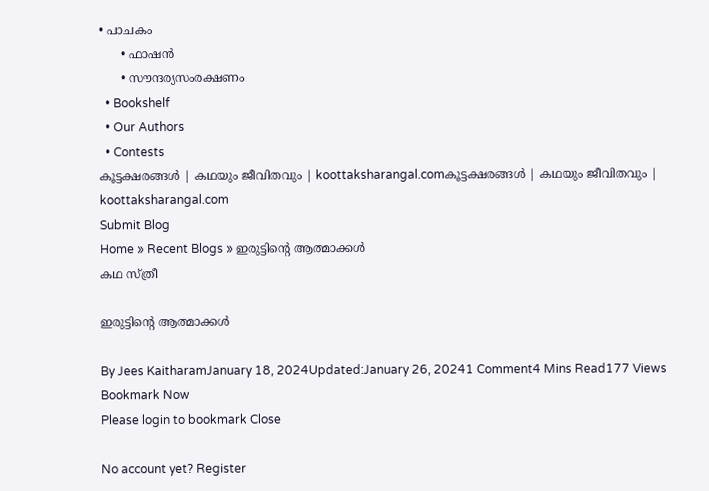• പാചകം
      • ഫാഷൻ
      • സൗന്ദര്യസംരക്ഷണം
  • Bookshelf
  • Our Authors
  • Contests
കൂട്ടക്ഷരങ്ങൾ | കഥയും ജീവിതവും | koottaksharangal.comകൂട്ടക്ഷരങ്ങൾ | കഥയും ജീവിതവും | koottaksharangal.com
Submit Blog
Home » Recent Blogs » ഇരുട്ടിന്റെ ആത്മാക്കൾ
കഥ സ്ത്രീ

ഇരുട്ടിന്റെ ആത്മാക്കൾ

By Jees KaitharamJanuary 18, 2024Updated:January 26, 20241 Comment4 Mins Read177 Views
Bookmark Now
Please login to bookmark Close

No account yet? Register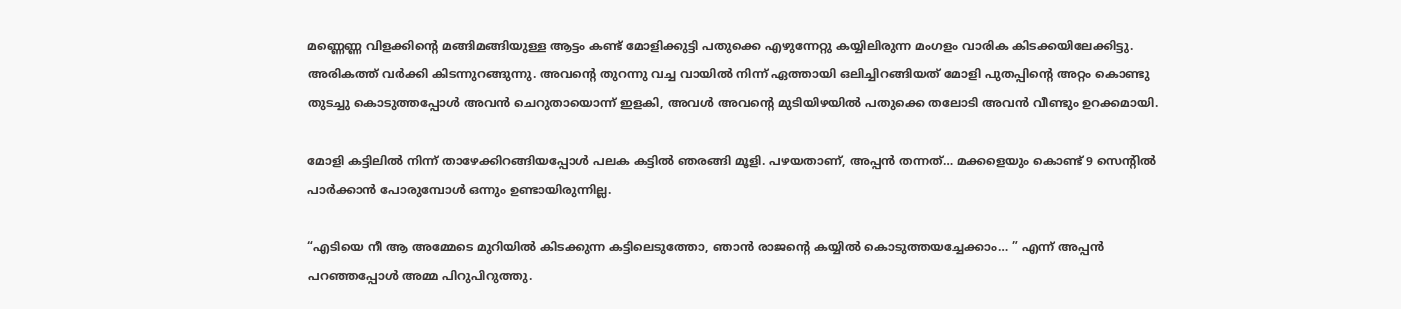മണ്ണെണ്ണ വിളക്കിന്റെ മങ്ങിമങ്ങിയുള്ള ആട്ടം കണ്ട് മോളിക്കുട്ടി പതുക്കെ എഴുന്നേറ്റു കയ്യിലിരുന്ന മംഗളം വാരിക കിടക്കയിലേക്കിട്ടു. അരികത്ത് വർക്കി കിടന്നുറങ്ങുന്നു. അവന്റെ തുറന്നു വച്ച വായിൽ നിന്ന് ഏത്തായി ഒലിച്ചിറങ്ങിയത് മോളി പുതപ്പിന്റെ അറ്റം കൊണ്ടു തുടച്ചു കൊടുത്തപ്പോൾ അവൻ ചെറുതായൊന്ന് ഇളകി, അവൾ അവന്റെ മുടിയിഴയിൽ പതുക്കെ തലോടി അവൻ വീണ്ടും ഉറക്കമായി.

മോളി കട്ടിലിൽ നിന്ന് താഴേക്കിറങ്ങിയപ്പോൾ പലക കട്ടിൽ ഞരങ്ങി മൂളി. പഴയതാണ്, അപ്പൻ തന്നത്… മക്കളെയും കൊണ്ട് 9 സെന്റിൽ പാർക്കാൻ പോരുമ്പോൾ ഒന്നും ഉണ്ടായിരുന്നില്ല.

“എടിയെ നീ ആ അമ്മേടെ മുറിയിൽ കിടക്കുന്ന കട്ടിലെടുത്തോ, ഞാൻ രാജന്റെ കയ്യിൽ കൊടുത്തയച്ചേക്കാം… ” എന്ന് അപ്പൻ പറഞ്ഞപ്പോൾ അമ്മ പിറുപിറുത്തു.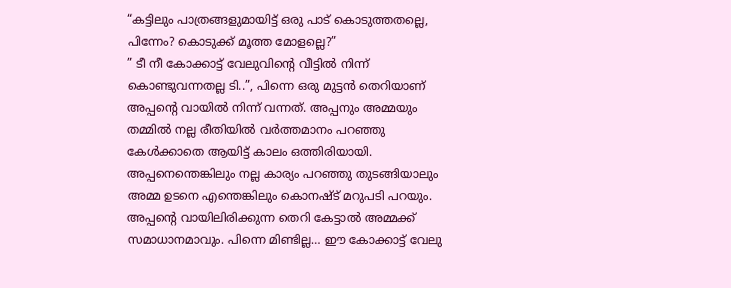“കട്ടിലും പാത്രങ്ങളുമായിട്ട് ഒരു പാട് കൊടുത്തതല്ലെ, പിന്നേം? കൊടുക്ക് മൂത്ത മോളല്ലെ?”
” ടീ നീ കോക്കാട്ട് വേലുവിന്റെ വീട്ടിൽ നിന്ന് കൊണ്ടുവന്നതല്ല ടി..”, പിന്നെ ഒരു മുട്ടൻ തെറിയാണ് അപ്പന്റെ വായിൽ നിന്ന് വന്നത്. അപ്പനും അമ്മയും തമ്മിൽ നല്ല രീതിയിൽ വർത്തമാനം പറഞ്ഞു കേൾക്കാതെ ആയിട്ട് കാലം ഒത്തിരിയായി. അപ്പനെന്തെങ്കിലും നല്ല കാര്യം പറഞ്ഞു തുടങ്ങിയാലും അമ്മ ഉടനെ എന്തെങ്കിലും കൊനഷ്ട് മറുപടി പറയും. അപ്പന്റെ വായിലിരിക്കുന്ന തെറി കേട്ടാൽ അമ്മക്ക് സമാധാനമാവും. പിന്നെ മിണ്ടില്ല… ഈ കോക്കാട്ട് വേലു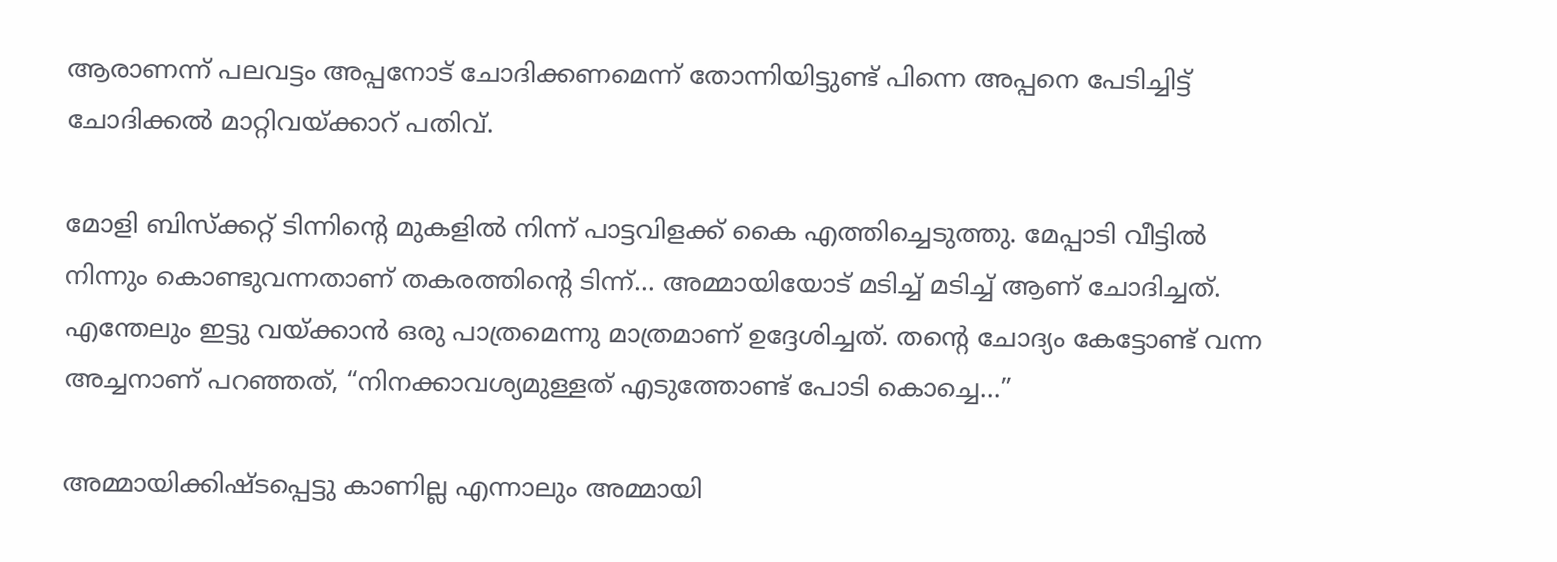ആരാണന്ന് പലവട്ടം അപ്പനോട് ചോദിക്കണമെന്ന് തോന്നിയിട്ടുണ്ട് പിന്നെ അപ്പനെ പേടിച്ചിട്ട് ചോദിക്കൽ മാറ്റിവയ്ക്കാറ് പതിവ്.

മോളി ബിസ്ക്കറ്റ് ടിന്നിന്റെ മുകളിൽ നിന്ന് പാട്ടവിളക്ക് കൈ എത്തിച്ചെടുത്തു. മേപ്പാടി വീട്ടിൽ നിന്നും കൊണ്ടുവന്നതാണ് തകരത്തിന്റെ ടിന്ന്… അമ്മായിയോട് മടിച്ച് മടിച്ച് ആണ് ചോദിച്ചത്. എന്തേലും ഇട്ടു വയ്ക്കാൻ ഒരു പാത്രമെന്നു മാത്രമാണ് ഉദ്ദേശിച്ചത്. തന്റെ ചോദ്യം കേട്ടോണ്ട് വന്ന അച്ചനാണ് പറഞ്ഞത്, “നിനക്കാവശ്യമുള്ളത് എടുത്തോണ്ട് പോടി കൊച്ചെ…”

അമ്മായിക്കിഷ്ടപ്പെട്ടു കാണില്ല എന്നാലും അമ്മായി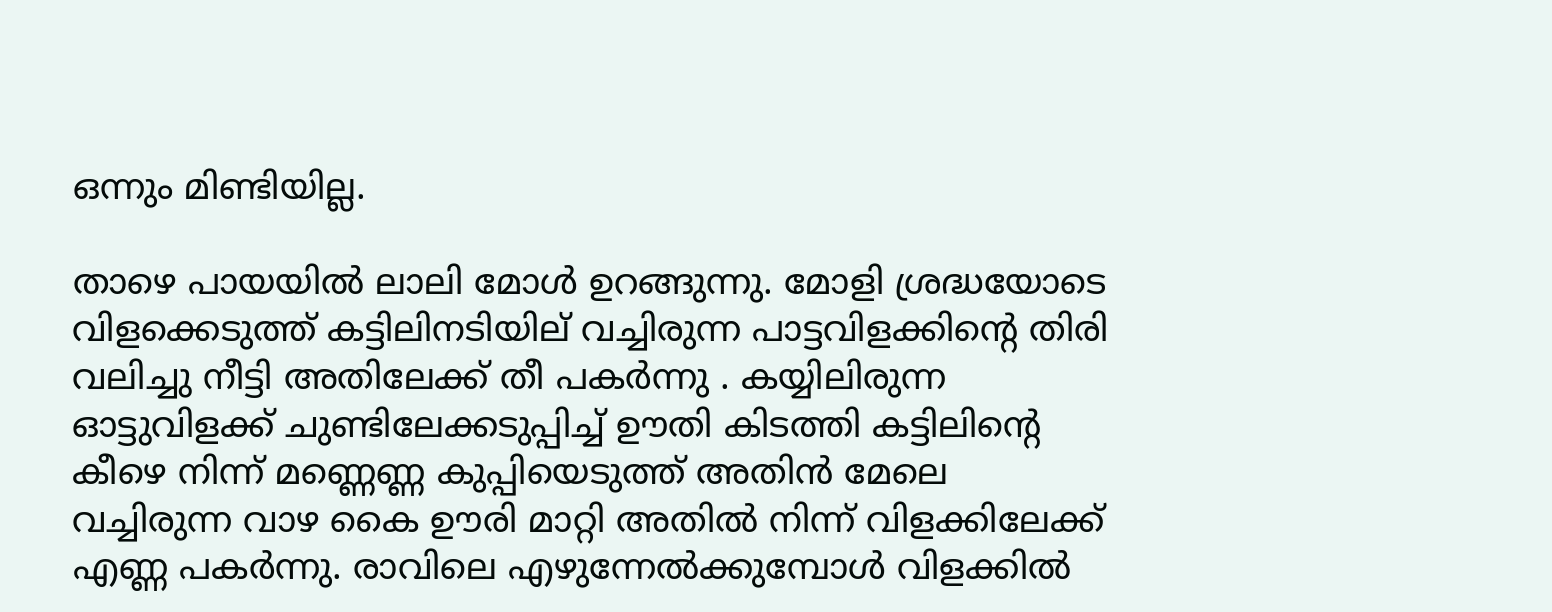ഒന്നും മിണ്ടിയില്ല.

താഴെ പായയിൽ ലാലി മോൾ ഉറങ്ങുന്നു. മോളി ശ്രദ്ധയോടെ വിളക്കെടുത്ത് കട്ടിലിനടിയില് വച്ചിരുന്ന പാട്ടവിളക്കിന്റെ തിരി വലിച്ചു നീട്ടി അതിലേക്ക് തീ പകർന്നു . കയ്യിലിരുന്ന ഓട്ടുവിളക്ക് ചുണ്ടിലേക്കടുപ്പിച്ച് ഊതി കിടത്തി കട്ടിലിന്റെ കീഴെ നിന്ന് മണ്ണെണ്ണ കുപ്പിയെടുത്ത് അതിൻ മേലെ വച്ചിരുന്ന വാഴ കൈ ഊരി മാറ്റി അതിൽ നിന്ന് വിളക്കിലേക്ക് എണ്ണ പകർന്നു. രാവിലെ എഴുന്നേൽക്കുമ്പോൾ വിളക്കിൽ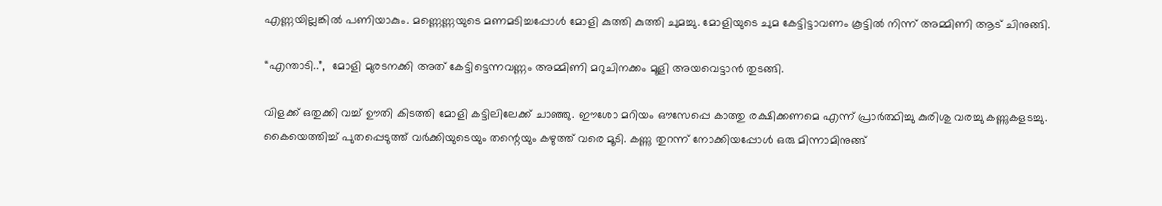എണ്ണയില്ലങ്കിൽ പണിയാകും. മണ്ണെണ്ണയുടെ മണമടിച്ചപ്പോൾ മോളി കുത്തി കുത്തി ചുമച്ചു. മോളിയുടെ ചുമ കേട്ടിട്ടാവണം കൂട്ടിൽ നിന്ന് അമ്മിണി ആട് ചിനുങ്ങി.

“എന്താടി..”,  മോളി മുരടനക്കി അത് കേട്ടിട്ടെന്നവണ്ണം അമ്മിണി മറുചിനക്കം മൂളി അയവെട്ടാൻ തുടങ്ങി.

വിളക്ക് ഒതുക്കി വച്ച് ഊതി കിടത്തി മോളി കട്ടിലിലേക്ക് ചാഞ്ഞു. ഈശോ മറിയം ഔസേപ്പെ കാത്തു രക്ഷിക്കണമെ എന്ന് പ്രാർത്ഥിച്ചു കുരിശു വരച്ചു കണ്ണുകളടച്ചു. കൈയെത്തിച്ച് പുതപ്പെടുത്ത് വർക്കിയുടെയും തന്റെയും കഴുത്ത് വരെ മൂടി. കണ്ണു തുറന്ന് നോക്കിയപ്പോൾ ഒരു മിന്നാമിനുങ്ങ്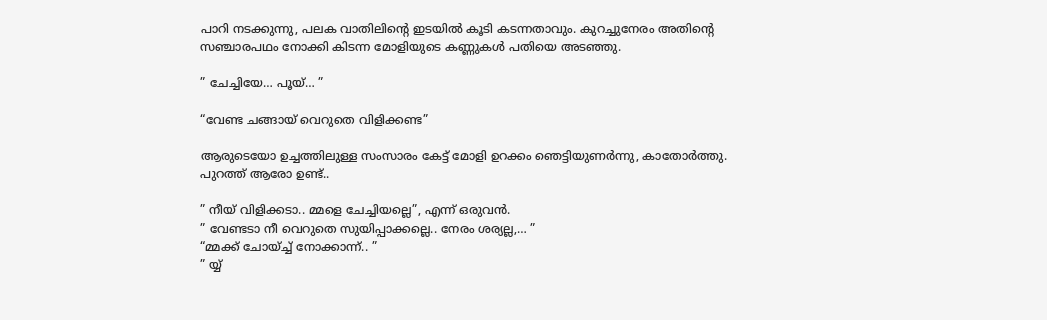പാറി നടക്കുന്നു, പലക വാതിലിന്റെ ഇടയിൽ കൂടി കടന്നതാവും. കുറച്ചുനേരം അതിന്റെ സഞ്ചാരപഥം നോക്കി കിടന്ന മോളിയുടെ കണ്ണുകൾ പതിയെ അടഞ്ഞു.

” ചേച്ചിയേ… പൂയ്… ”

“വേണ്ട ചങ്ങായ് വെറുതെ വിളിക്കണ്ട”

ആരുടെയോ ഉച്ചത്തിലുള്ള സംസാരം കേട്ട് മോളി ഉറക്കം ഞെട്ടിയുണർന്നു, കാതോർത്തു. പുറത്ത് ആരോ ഉണ്ട്..

” നീയ് വിളിക്കടാ.. മ്മളെ ചേച്ചിയല്ലെ”, എന്ന് ഒരുവൻ.
” വേണ്ടടാ നീ വെറുതെ സുയിപ്പാക്കല്ലെ.. നേരം ശര്യല്ല,… ”
“മ്മക്ക് ചോയ്ച്ച് നോക്കാന്ന്.. ”
” യ്യ്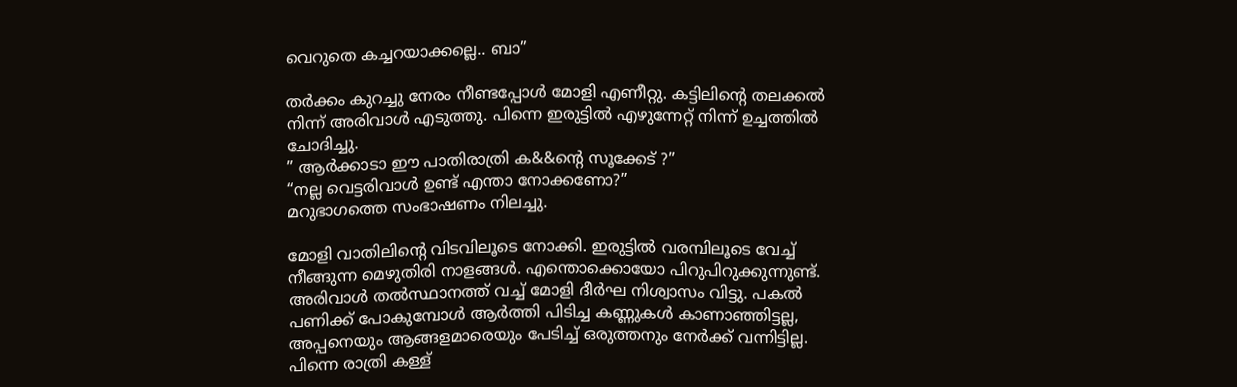വെറുതെ കച്ചറയാക്കല്ലെ.. ബാ”

തർക്കം കുറച്ചു നേരം നീണ്ടപ്പോൾ മോളി എണീറ്റു. കട്ടിലിന്റെ തലക്കൽ നിന്ന് അരിവാൾ എടുത്തു. പിന്നെ ഇരുട്ടിൽ എഴുന്നേറ്റ് നിന്ന് ഉച്ചത്തിൽ ചോദിച്ചു.
” ആർക്കാടാ ഈ പാതിരാത്രി ക&&ന്റെ സൂക്കേട് ?”
“നല്ല വെട്ടരിവാൾ ഉണ്ട് എന്താ നോക്കണോ?”
മറുഭാഗത്തെ സംഭാഷണം നിലച്ചു.

മോളി വാതിലിന്റെ വിടവിലൂടെ നോക്കി. ഇരുട്ടിൽ വരമ്പിലൂടെ വേച്ച് നീങ്ങുന്ന മെഴുതിരി നാളങ്ങൾ. എന്തൊക്കൊയോ പിറുപിറുക്കുന്നുണ്ട്. അരിവാൾ തൽസ്ഥാനത്ത് വച്ച് മോളി ദീർഘ നിശ്വാസം വിട്ടു. പകൽ പണിക്ക് പോകുമ്പോൾ ആർത്തി പിടിച്ച കണ്ണുകൾ കാണാഞ്ഞിട്ടല്ല, അപ്പനെയും ആങ്ങളമാരെയും പേടിച്ച് ഒരുത്തനും നേർക്ക് വന്നിട്ടില്ല. പിന്നെ രാത്രി കള്ള്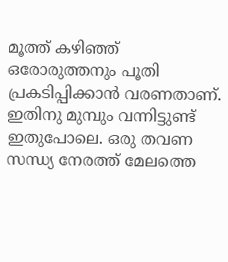മൂത്ത് കഴിഞ്ഞ് ഒരോരുത്തനും പൂതി പ്രകടിപ്പിക്കാൻ വരണതാണ്. ഇതിനു മുമ്പും വന്നിട്ടുണ്ട് ഇതുപോലെ. ഒരു തവണ സന്ധ്യ നേരത്ത് മേലത്തെ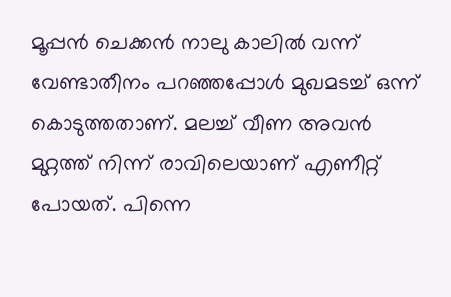മൂപ്പൻ ചെക്കൻ നാലു കാലിൽ വന്ന് വേണ്ടാതീനം പറഞ്ഞപ്പോൾ മുഖമടച്ച് ഒന്ന് കൊടുത്തതാണ്. മലച്ച് വീണ അവൻ മുറ്റത്ത് നിന്ന് രാവിലെയാണ് എണീറ്റ് പോയത്. പിന്നെ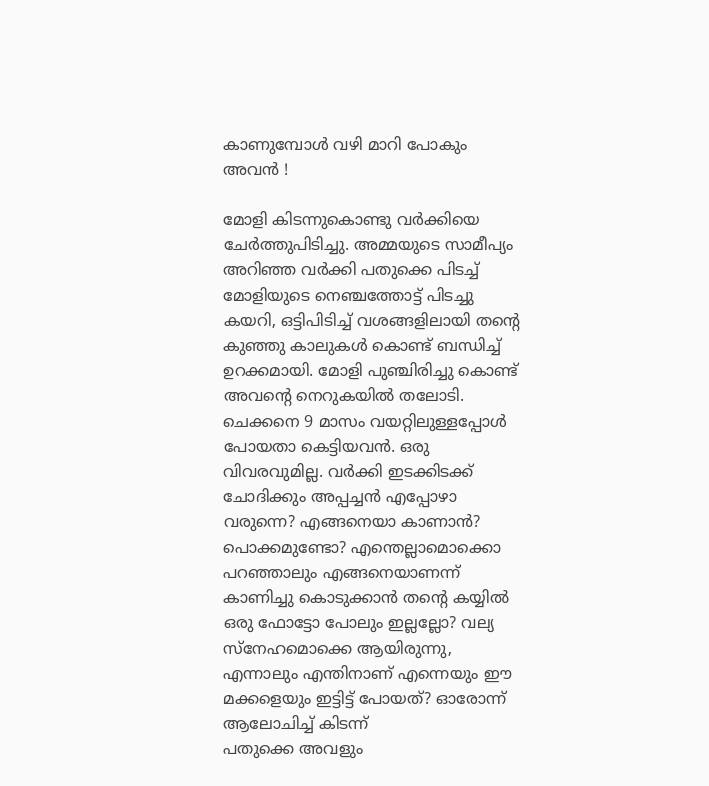കാണുമ്പോൾ വഴി മാറി പോകും അവൻ !

മോളി കിടന്നുകൊണ്ടു വർക്കിയെ ചേർത്തുപിടിച്ചു. അമ്മയുടെ സാമീപ്യം അറിഞ്ഞ വർക്കി പതുക്കെ പിടച്ച് മോളിയുടെ നെഞ്ചത്തോട്ട് പിടച്ചു കയറി, ഒട്ടിപിടിച്ച് വശങ്ങളിലായി തന്റെ കുഞ്ഞു കാലുകൾ കൊണ്ട് ബന്ധിച്ച് ഉറക്കമായി. മോളി പുഞ്ചിരിച്ചു കൊണ്ട് അവന്റെ നെറുകയിൽ തലോടി. ചെക്കനെ 9 മാസം വയറ്റിലുള്ളപ്പോൾ പോയതാ കെട്ടിയവൻ. ഒരു വിവരവുമില്ല. വർക്കി ഇടക്കിടക്ക് ചോദിക്കും അപ്പച്ചൻ എപ്പോഴാ വരുന്നെ? എങ്ങനെയാ കാണാൻ? പൊക്കമുണ്ടോ? എന്തെല്ലാമൊക്കൊ പറഞ്ഞാലും എങ്ങനെയാണന്ന് കാണിച്ചു കൊടുക്കാൻ തന്റെ കയ്യിൽ ഒരു ഫോട്ടോ പോലും ഇല്ലല്ലോ? വല്യ സ്നേഹമൊക്കെ ആയിരുന്നു, എന്നാലും എന്തിനാണ് എന്നെയും ഈ മക്കളെയും ഇട്ടിട്ട് പോയത്? ഓരോന്ന് ആലോചിച്ച് കിടന്ന്
പതുക്കെ അവളും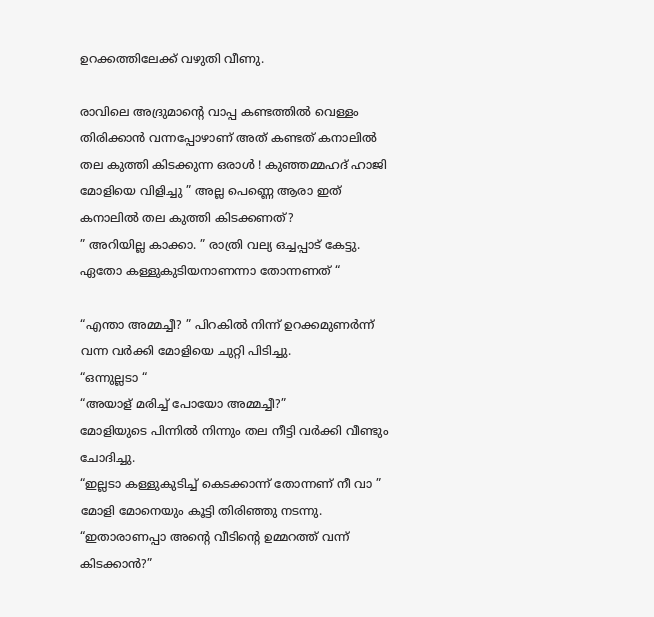ഉറക്കത്തിലേക്ക് വഴുതി വീണു.

രാവിലെ അദ്രുമാന്റെ വാപ്പ കണ്ടത്തിൽ വെള്ളം തിരിക്കാൻ വന്നപ്പോഴാണ് അത് കണ്ടത് കനാലിൽ തല കുത്തി കിടക്കുന്ന ഒരാൾ ! കുഞ്ഞമ്മഹദ് ഹാജി മോളിയെ വിളിച്ചു ” അല്ല പെണ്ണെ ആരാ ഇത് കനാലിൽ തല കുത്തി കിടക്കണത്?
” അറിയില്ല കാക്കാ. ” രാത്രി വല്യ ഒച്ചപ്പാട് കേട്ടു. ഏതോ കള്ളുകുടിയനാണന്നാ തോന്നണത് “

“എന്താ അമ്മച്ചീ? ” പിറകിൽ നിന്ന് ഉറക്കമുണർന്ന് വന്ന വർക്കി മോളിയെ ചുറ്റി പിടിച്ചു.
“ഒന്നുല്ലടാ “
“അയാള് മരിച്ച് പോയോ അമ്മച്ചീ?”
മോളിയുടെ പിന്നിൽ നിന്നും തല നീട്ടി വർക്കി വീണ്ടും ചോദിച്ചു.
“ഇല്ലടാ കള്ളുകുടിച്ച് കെടക്കാന്ന് തോന്നണ് നീ വാ ” മോളി മോനെയും കൂട്ടി തിരിഞ്ഞു നടന്നു.
“ഇതാരാണപ്പാ അന്റെ വീടിന്റെ ഉമ്മറത്ത് വന്ന് കിടക്കാൻ?”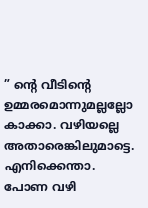” ന്റെ വീടിന്റെ ഉമ്മരമൊന്നുമല്ലല്ലോ കാക്കാ. വഴിയല്ലെ അതാരെങ്കിലുമാട്ടെ. എനിക്കെന്താ. പോണ വഴി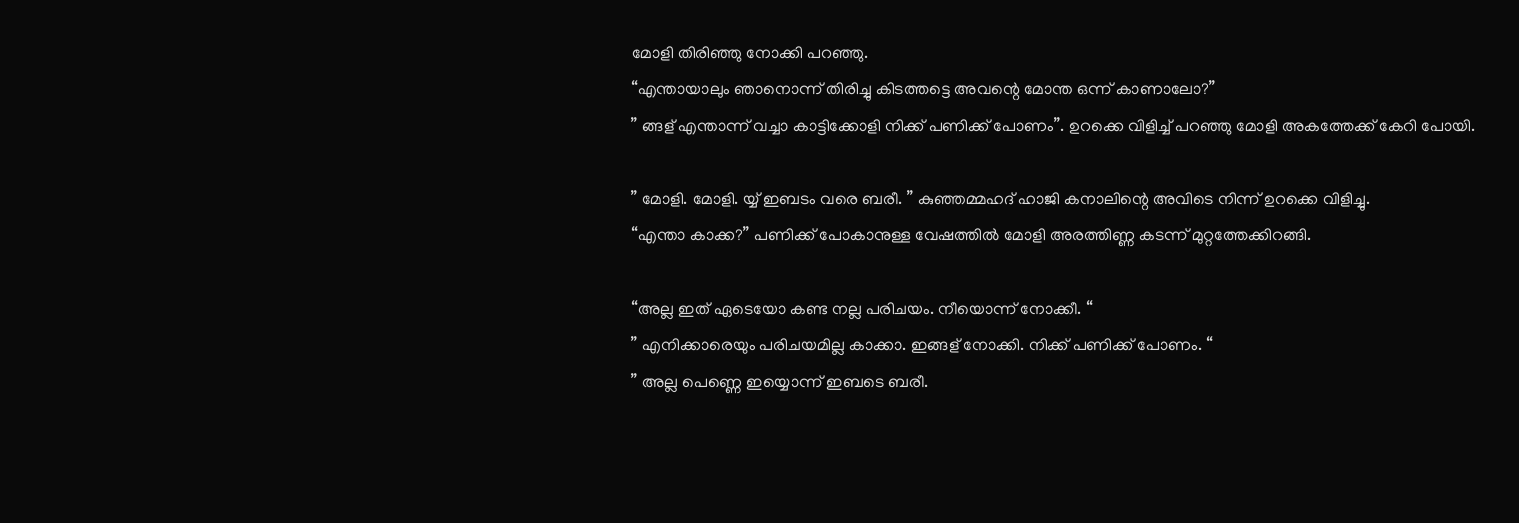മോളി തിരിഞ്ഞു നോക്കി പറഞ്ഞു.
“എന്തായാലും ഞാനൊന്ന് തിരിച്ചു കിടത്തട്ടെ അവന്റെ മോന്ത ഒന്ന് കാണാലോ?”
” ങ്ങള് എന്താന്ന് വച്ചാ കാട്ടിക്കോളി നിക്ക് പണിക്ക് പോണം”. ഉറക്കെ വിളിച്ച് പറഞ്ഞു മോളി അകത്തേക്ക് കേറി പോയി.

” മോളി. മോളി. യ്യ് ഇബടം വരെ ബരീ. ” കുഞ്ഞമ്മഹദ് ഹാജി കനാലിന്റെ അവിടെ നിന്ന് ഉറക്കെ വിളിച്ചു.
“എന്താ കാക്ക?” പണിക്ക് പോകാനുള്ള വേഷത്തിൽ മോളി അരത്തിണ്ണ കടന്ന് മുറ്റത്തേക്കിറങ്ങി.

“അല്ല ഇത് ഏടെയോ കണ്ട നല്ല പരിചയം. നീയൊന്ന് നോക്കീ. “
” എനിക്കാരെയും പരിചയമില്ല കാക്കാ. ഇങ്ങള് നോക്കി. നിക്ക് പണിക്ക് പോണം. “
” അല്ല പെണ്ണെ ഇയ്യൊന്ന് ഇബടെ ബരീ.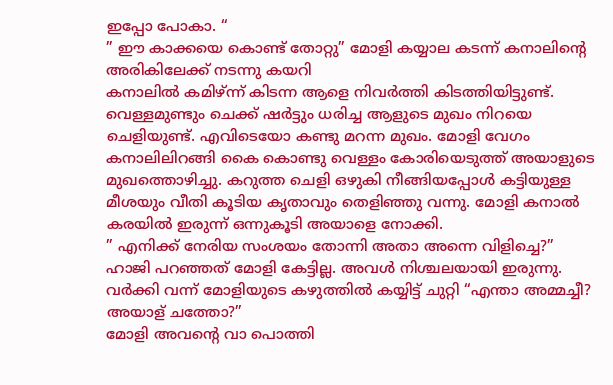ഇപ്പോ പോകാ. “
” ഈ കാക്കയെ കൊണ്ട് തോറ്റു” മോളി കയ്യാല കടന്ന് കനാലിന്റെ അരികിലേക്ക് നടന്നു കയറി
കനാലിൽ കമിഴ്ന്ന് കിടന്ന ആളെ നിവർത്തി കിടത്തിയിട്ടുണ്ട്. വെള്ളമുണ്ടും ചെക്ക് ഷർട്ടും ധരിച്ച ആളുടെ മുഖം നിറയെ ചെളിയുണ്ട്. എവിടെയോ കണ്ടു മറന്ന മുഖം. മോളി വേഗം കനാലിലിറങ്ങി കൈ കൊണ്ടു വെള്ളം കോരിയെടുത്ത് അയാളുടെ മുഖത്തൊഴിച്ചു. കറുത്ത ചെളി ഒഴുകി നീങ്ങിയപ്പോൾ കട്ടിയുള്ള മീശയും വീതി കൂടിയ കൃതാവും തെളിഞ്ഞു വന്നു. മോളി കനാൽ കരയിൽ ഇരുന്ന് ഒന്നുകൂടി അയാളെ നോക്കി.
” എനിക്ക് നേരിയ സംശയം തോന്നി അതാ അന്നെ വിളിച്ചെ?”
ഹാജി പറഞ്ഞത് മോളി കേട്ടില്ല. അവൾ നിശ്ചലയായി ഇരുന്നു.
വർക്കി വന്ന് മോളിയുടെ കഴുത്തിൽ കയ്യിട്ട് ചുറ്റി “എന്താ അമ്മച്ചീ? അയാള് ചത്തോ?”
മോളി അവന്റെ വാ പൊത്തി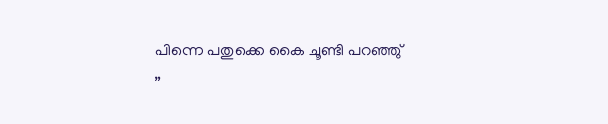പിന്നെ പതുക്കെ കൈ ചൂണ്ടി പറഞ്ഞു്
”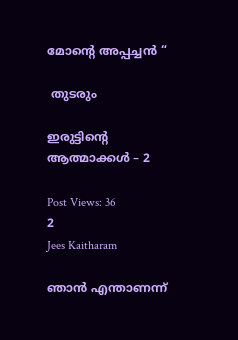മോന്റെ അപ്പച്ചൻ “

 തുടരും

ഇരുട്ടിന്റെ ആത്മാക്കൾ – 2

Post Views: 36
2
Jees Kaitharam

ഞാൻ എന്താണന്ന്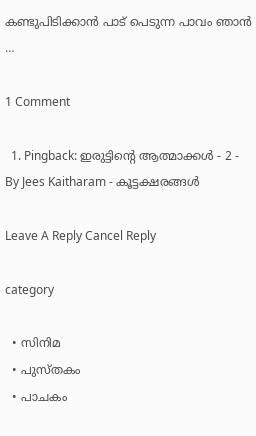കണ്ടുപിടിക്കാൻ പാട് പെടുന്ന പാവം ഞാൻ …

1 Comment

  1. Pingback: ഇരുട്ടിന്റെ ആത്മാക്കൾ - 2 - By Jees Kaitharam - കൂട്ടക്ഷരങ്ങൾ

Leave A Reply Cancel Reply

category

  • സിനിമ
  • പുസ്‌തകം
  • പാചകം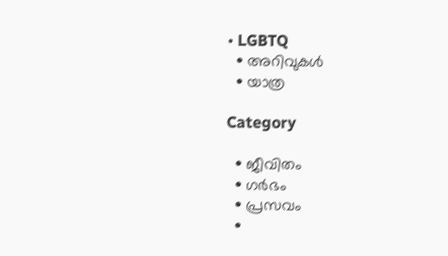• LGBTQ
  • അറിവുകൾ
  • യാത്ര

Category

  • ജീവിതം
  • ഗർഭം
  • പ്രസവം
  •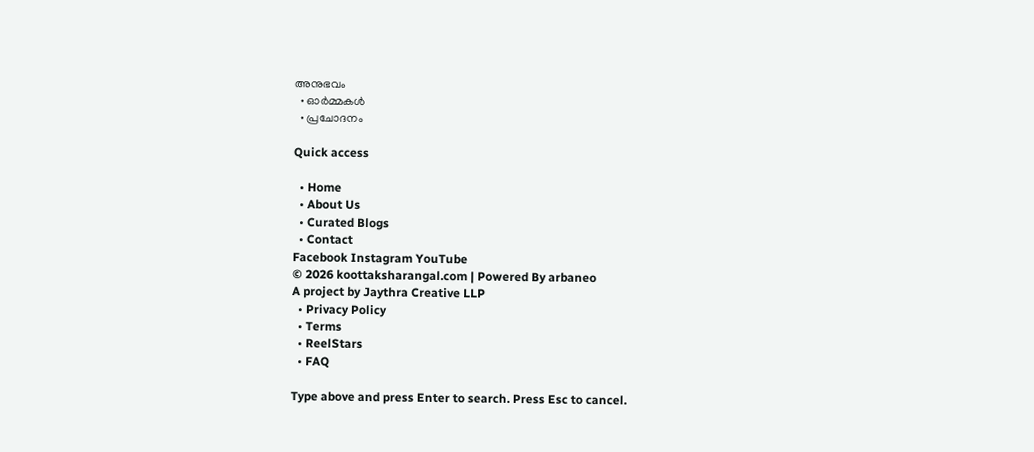അനുഭവം
  • ഓർമ്മകൾ
  • പ്രചോദനം

Quick access

  • Home
  • About Us
  • Curated Blogs
  • Contact
Facebook Instagram YouTube
© 2026 koottaksharangal.com | Powered By arbaneo
A project by Jaythra Creative LLP
  • Privacy Policy
  • Terms
  • ReelStars
  • FAQ

Type above and press Enter to search. Press Esc to cancel.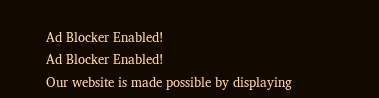Ad Blocker Enabled!
Ad Blocker Enabled!
Our website is made possible by displaying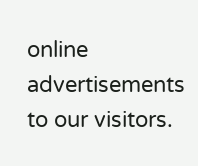online advertisements to our visitors.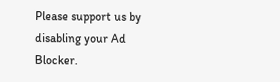Please support us by disabling your Ad Blocker.